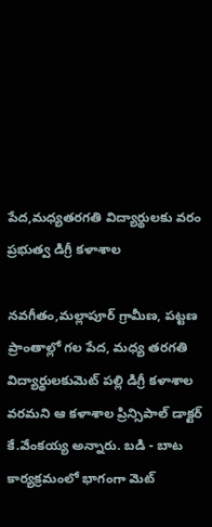పేద,మధ్యతరగతి విద్యార్థులకు వరం ప్రభుత్వ డిగ్రీ కళాశాల

నవగీతం,మల్లాపూర్ గ్రామీణ, పట్టణ ప్రాంతాల్లో గల పేద, మధ్య తరగతి విద్యార్థులకుమెట్ పల్లి డిగ్రీ కళాశాల వరమని ఆ కళాశాల ప్రిన్సిపాల్ డాక్టర్ కే.వేంకయ్య అన్నారు. బడి - బాట కార్యక్రమంలో భాగంగా మెట్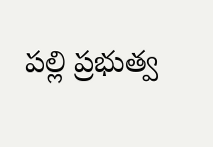పల్లి ప్రభుత్వ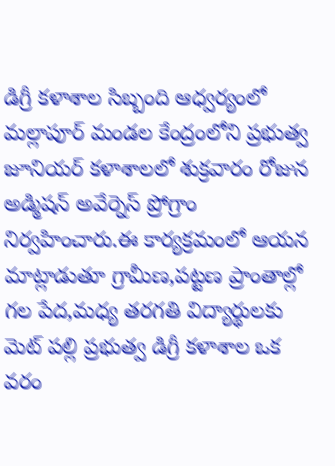డిగ్రీ కళాశాల సిబ్బంది ఆధ్వర్యంలో మల్లాపూర్ మండల కేంద్రంలోని ప్రభుత్వ జూనియర్ కళాశాలలో శుక్రవారం రోజున అడ్మిషన్ అవేర్నెస్ ప్రోగ్రాం నిర్వహించారు.ఈ కార్యక్రమంలో ఆయన మాట్లాడుతూ గ్రామీణ,పట్టణ ప్రాంతాల్లో గల పేద,మధ్య తరగతి విద్యార్థులకు మెట్ పల్లి ప్రభుత్వ డిగ్రీ కళాశాల ఒక వరం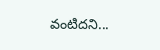వంటిదని...